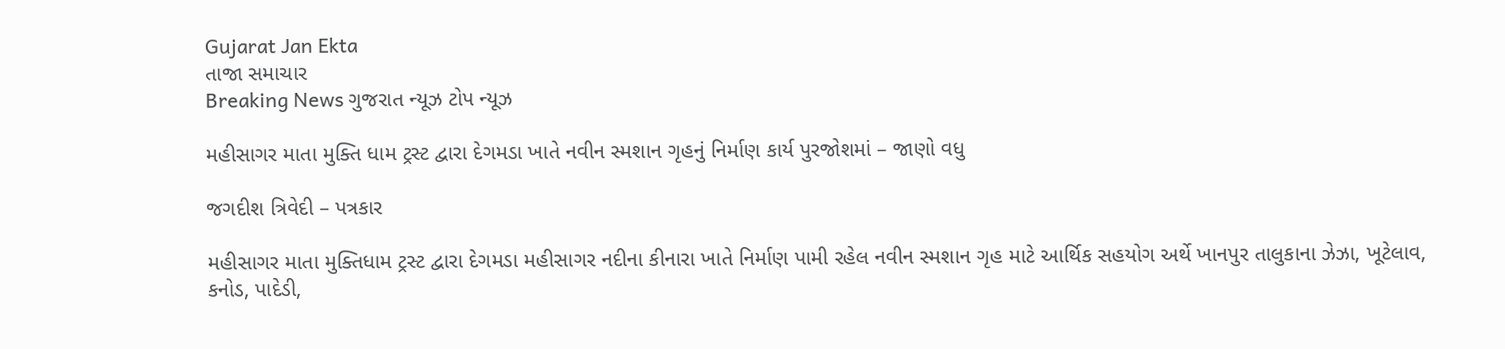Gujarat Jan Ekta
તાજા સમાચાર
Breaking News ગુજરાત ન્યૂઝ ટોપ ન્યૂઝ

મહીસાગર માતા મુક્તિ ધામ ટ્રસ્ટ દ્વારા દેગમડા ખાતે નવીન સ્મશાન ગૃહનું નિર્માણ કાર્ય પુરજોશમાં – જાણો વધુ

જગદીશ ત્રિવેદી – પત્રકાર

મહીસાગર માતા મુક્તિધામ ટ્રસ્ટ દ્વારા દેગમડા મહીસાગર નદીના કીનારા ખાતે નિર્માણ પામી રહેલ નવીન સ્મશાન ગૃહ માટે આર્થિક સહયોગ અર્થે ખાનપુર તાલુકાના ઝેઝા, ખૂટેલાવ, કનોડ, પાદેડી,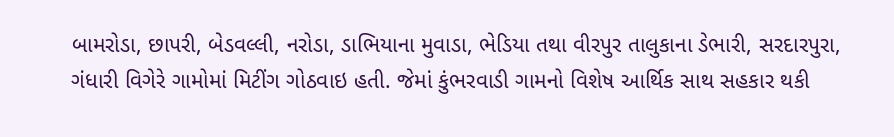બામરોડા, છાપરી, બેડવલ્લી, નરોડા, ડાભિયાના મુવાડા, ભેડિયા તથા વીરપુર તાલુકાના ડેભારી, સરદારપુરા, ગંધારી વિગેરે ગામોમાં મિટીંગ ગોઠવાઇ હતી. જેમાં કુંભરવાડી ગામનો વિશેષ આર્થિક સાથ સહકાર થકી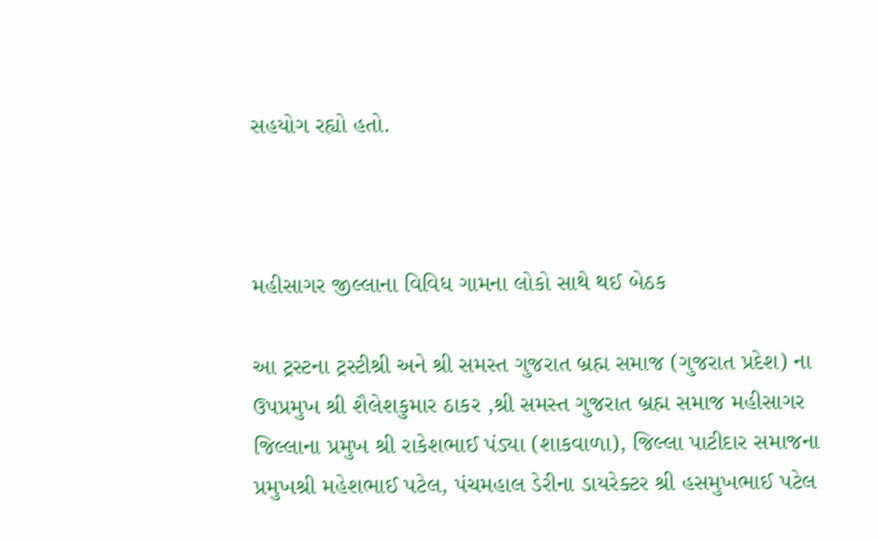સહયોગ રહ્યો હતો.



મહીસાગર જીલ્લાના વિવિધ ગામના લોકો સાથે થઈ બેઠક

આ ટ્રસ્ટના ટ્રસ્ટીશ્રી અને શ્રી સમસ્ત ગુજરાત બ્રહ્મ સમાજ (ગુજરાત પ્રદેશ) ના ઉપપ્રમુખ શ્રી શૈલેશકુમાર ઠાકર ,શ્રી સમસ્ત ગુજરાત બ્રહ્મ સમાજ મહીસાગર જિલ્લાના પ્રમુખ શ્રી રાકેશભાઈ પંડ્યા (શાકવાળા), જિલ્લા પાટીદાર સમાજના પ્રમુખશ્રી મહેશભાઈ પટેલ, પંચમહાલ ડેરીના ડાયરેક્ટર શ્રી હસમુખભાઈ પટેલ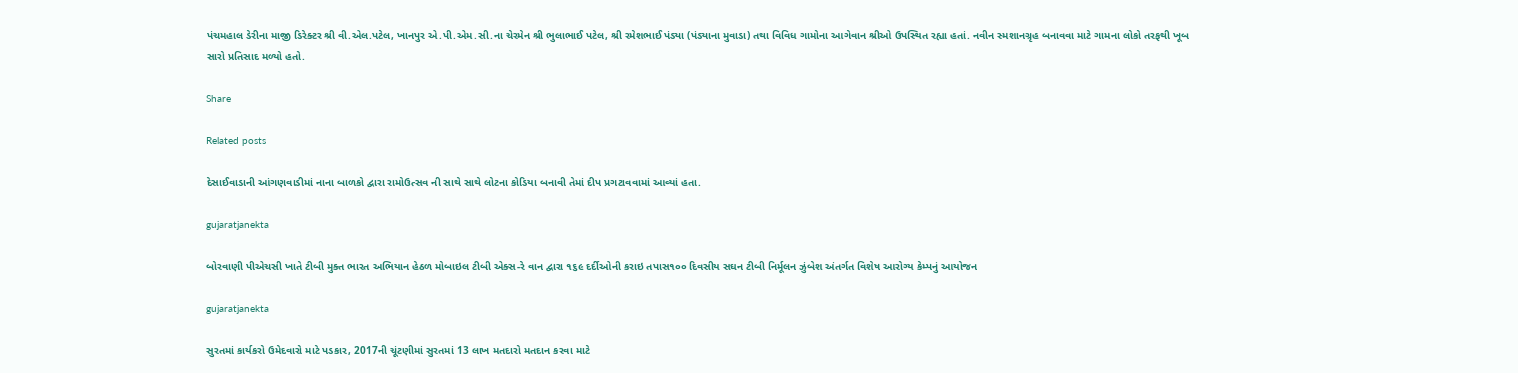પંચમહાલ ડેરીના માજી ડિરેક્ટર શ્રી વી.એલ.પટેલ, ખાનપુર એ.પી.એમ.સી.ના ચેરમેન શ્રી ભુલાભાઈ પટેલ, શ્રી રમેશભાઈ પંડ્યા (પંડ્યાના મુવાડા) તથા વિવિધ ગામોના આગેવાન શ્રીઓ ઉપસ્થિત રહ્યા હતાં. નવીન સ્મશાનગ્રૃહ બનાવવા માટે ગામના લોકો તરફથી ખૂબ સારો પ્રતિસાદ મળ્યો હતો.

Share

Related posts

દેસાઈવાડાની આંગણવાડીમાં નાના બાળકો દ્વારા રામોઉત્સવ ની સાથે સાથે લોટના કોડિયા બનાવી તેમાં દીપ પ્રગટાવવામાં આવ્યાં હતા.

gujaratjanekta

બોરવાણી પીએચસી ખાતે ટીબી મુક્ત ભારત અભિયાન હેઠળ મોબાઇલ ટીબી એક્સ-રે વાન દ્વારા ૧૬૯ દર્દીઓની કરાઇ તપાસ૧૦૦ દિવસીય સઘન ટીબી નિર્મૂલન ઝુંબેશ અંતર્ગત વિશેષ આરોગ્ય કેમ્પનું આયોજન

gujaratjanekta

સુરતમાં કાર્યકરો ઉમેદવારો માટે પડકાર, 2017ની ચૂંટણીમાં સુરતમાં 13 લાખ મતદારો મતદાન કરવા માટે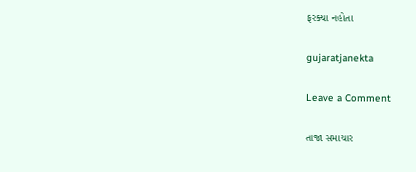ફરક્યા નહોતા

gujaratjanekta

Leave a Comment

તાજા સમાચાર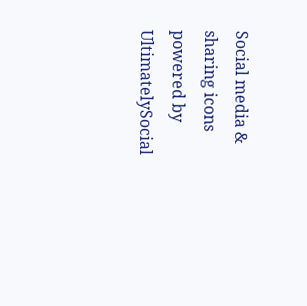Social media & sharing icons powered by UltimatelySocial